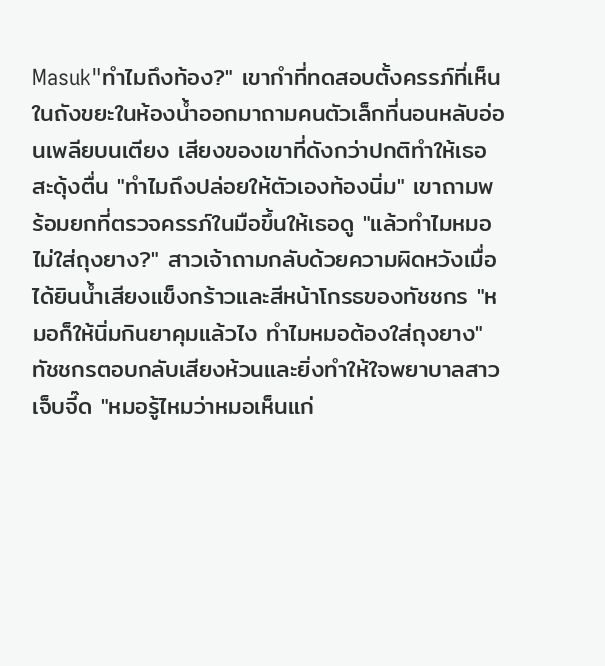Masuk"ทำไมถึงท้อง?" เขากำที่ทดสอบตั้งครรภ์ที่เห็นในถังขยะในห้องน้ำออกมาถามคนตัวเล็กที่นอนหลับอ่อนเพลียบนเตียง เสียงของเขาที่ดังกว่าปกติทำให้เธอสะดุ้งตื่น "ทำไมถึงปล่อยให้ตัวเองท้องนิ่ม" เขาถามพร้อมยกที่ตรวจครรภ์ในมือขึ้นให้เธอดู "แล้วทำไมหมอไม่ใส่ถุงยาง?" สาวเจ้าถามกลับด้วยความผิดหวังเมื่อได้ยินน้ำเสียงแข็งกร้าวและสีหน้าโกรธของทัชชกร "หมอก็ให้นิ่มกินยาคุมแล้วไง ทำไมหมอต้องใส่ถุงยาง" ทัชชกรตอบกลับเสียงห้วนและยิ่งทำให้ใจพยาบาลสาวเจ็บจี๊ด "หมอรู้ไหมว่าหมอเห็นแก่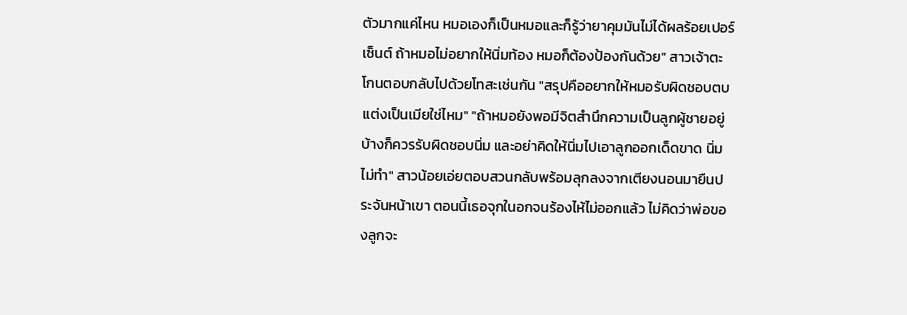ตัวมากแค่ไหน หมอเองก็เป็นหมอและก็รู้ว่ายาคุมมันไม่ได้ผลร้อยเปอร์เซ็นต์ ถ้าหมอไม่อยากให้นิ่มท้อง หมอก็ต้องป้องกันด้วย" สาวเจ้าตะโกนตอบกลับไปด้วยโทสะเช่นกัน "สรุปคืออยากให้หมอรับผิดชอบตบแต่งเป็นเมียใช่ไหม" "ถ้าหมอยังพอมีจิตสำนึกความเป็นลูกผู้ชายอยู่บ้างก็ควรรับผิดชอบนิ่ม และอย่าคิดให้นิ่มไปเอาลูกออกเด็ดขาด นิ่มไม่ทำ" สาวน้อยเอ่ยตอบสวนกลับพร้อมลุกลงจากเตียงนอนมายืนประจันหน้าเขา ตอนนี้เธอจุกในอกจนร้องไห้ไม่ออกแล้ว ไม่คิดว่าพ่อของลูกจะ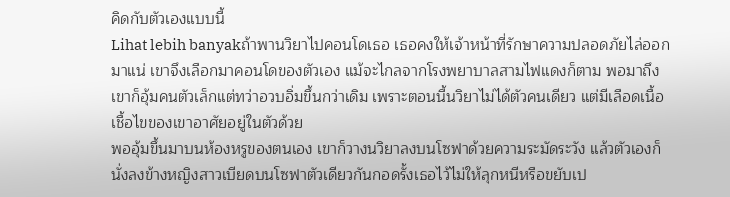คิดกับตัวเองแบบนี้
Lihat lebih banyakถ้าพานวิยาไปคอนโดเธอ เธอคงให้เจ้าหน้าที่รักษาความปลอดภัยไล่ออกมาแน่ เขาจึงเลือกมาคอนโดของตัวเอง แม้จะไกลจากโรงพยาบาลสามไฟแดงก็ตาม พอมาถึงเขาก็อุ้มคนตัวเล็กแต่ทว่าอวบอิ่มขึ้นกว่าเดิม เพราะตอนนี้นวิยาไม่ได้ตัวคนเดียว แต่มีเลือดเนื้อเชื้อไขของเขาอาศัยอยู่ในตัวด้วย
พออุ้มขึ้นมาบนห้องหรูของตนเอง เขาก็วางนวิยาลงบนโซฟาด้วยความระมัดระวัง แล้วตัวเองก็นั่งลงข้างหญิงสาวเบียดบนโซฟาตัวเดียวกันกอดรั้งเธอไว้ไม่ให้ลุกหนีหรือขยับเป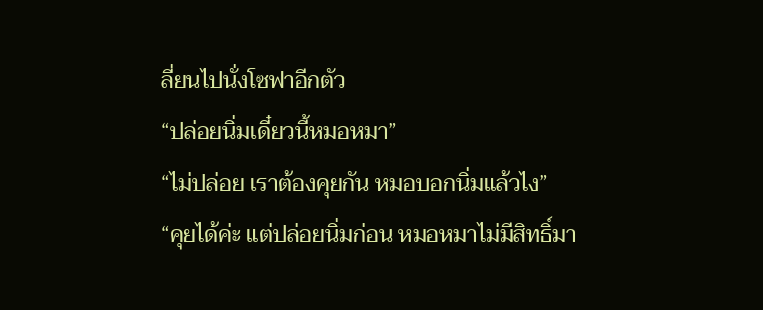ลี่ยนไปนั่งโซฟาอีกตัว
“ปล่อยนิ่มเดี๋ยวนี้หมอหมา”
“ไม่ปล่อย เราต้องคุยกัน หมอบอกนิ่มแล้วไง”
“คุยได้ค่ะ แต่ปล่อยนิ่มก่อน หมอหมาไม่มีสิทธิ์มา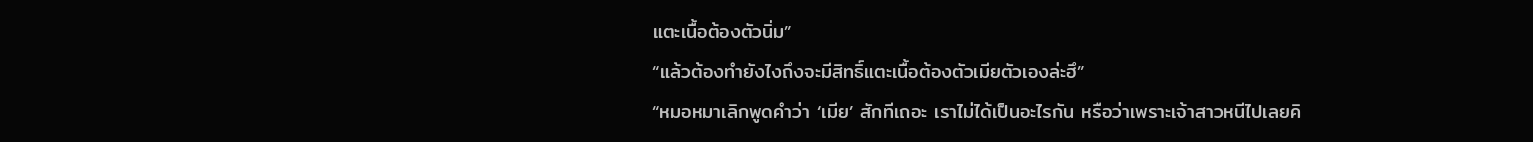แตะเนื้อต้องตัวนิ่ม”
“แล้วต้องทำยังไงถึงจะมีสิทธิ์แตะเนื้อต้องตัวเมียตัวเองล่ะฮึ”
“หมอหมาเลิกพูดคำว่า ‘เมีย’ สักทีเถอะ เราไม่ได้เป็นอะไรกัน หรือว่าเพราะเจ้าสาวหนีไปเลยคิ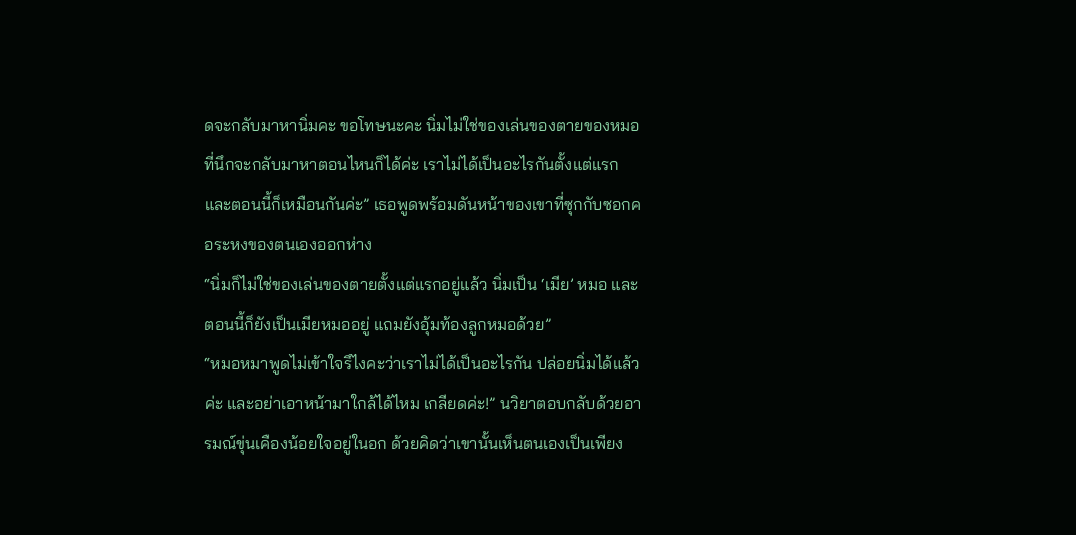ดจะกลับมาหานิ่มคะ ขอโทษนะคะ นิ่มไม่ใช่ของเล่นของตายของหมอที่นึกจะกลับมาหาตอนไหนก็ได้ค่ะ เราไม่ได้เป็นอะไรกันตั้งแต่แรกและตอนนี้ก็เหมือนกันค่ะ” เธอพูดพร้อมดันหน้าของเขาที่ซุกกับซอกคอระหงของตนเองออกห่าง
“นิ่มก็ไม่ใช่ของเล่นของตายตั้งแต่แรกอยู่แล้ว นิ่มเป็น ‘เมีย’ หมอ และตอนนี้ก็ยังเป็นเมียหมออยู่ แถมยังอุ้มท้องลูกหมอด้วย”
“หมอหมาพูดไม่เข้าใจรึไงคะว่าเราไม่ได้เป็นอะไรกัน ปล่อยนิ่มได้แล้วค่ะ และอย่าเอาหน้ามาใกล้ได้ไหม เกลียดค่ะ!” นวิยาตอบกลับด้วยอารมณ์ขุ่นเคืองน้อยใจอยู่ในอก ด้วยคิดว่าเขานั้นเห็นตนเองเป็นเพียง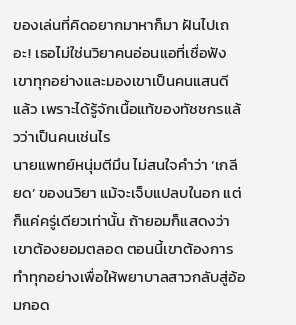ของเล่นที่คิดอยากมาหาก็มา ฝันไปเถอะ! เธอไม่ใช่นวิยาคนอ่อนแอที่เชื่อฟังเขาทุกอย่างและมองเขาเป็นคนแสนดีแล้ว เพราะได้รู้จักเนื้อแท้ของทัชชกรแล้วว่าเป็นคนเช่นไร
นายแพทย์หนุ่มตีมึน ไม่สนใจคำว่า ‘เกลียด’ ของนวิยา แม้จะเจ็บแปลบในอก แต่ก็แค่ครู่เดียวเท่านั้น ถ้ายอมก็แสดงว่าเขาต้องยอมตลอด ตอนนี้เขาต้องการทำทุกอย่างเพื่อให้พยาบาลสาวกลับสู่อ้อมกอด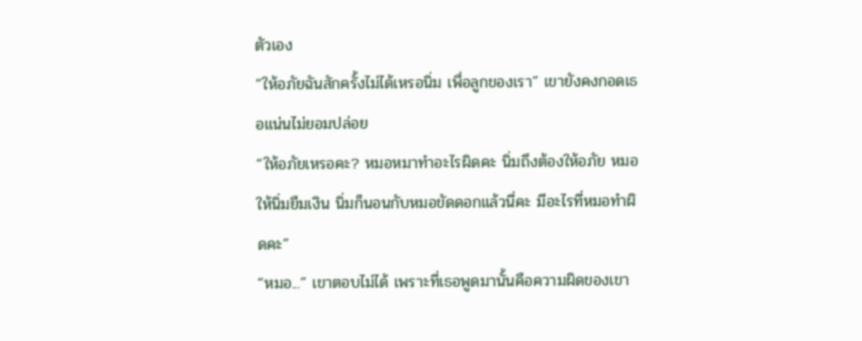ตัวเอง
“ให้อภัยฉันสักครั้งไม่ได้เหรอนิ่ม เพื่อลูกของเรา” เขายังคงกอดเธอแน่นไม่ยอมปล่อย
“ให้อภัยเหรอคะ? หมอหมาทำอะไรผิดคะ นิ่มถึงต้องให้อภัย หมอให้นิ่มยืมเงิน นิ่มก็นอนกับหมอขัดดอกแล้วนี่คะ มีอะไรที่หมอทำผิดคะ”
“หมอ...” เขาตอบไม่ได้ เพราะที่เธอพูดมานั้นคือความผิดของเขา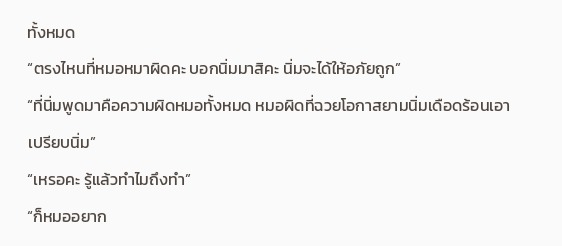ทั้งหมด
“ตรงไหนที่หมอหมาผิดคะ บอกนิ่มมาสิคะ นิ่มจะได้ให้อภัยถูก”
“ที่นิ่มพูดมาคือความผิดหมอทั้งหมด หมอผิดที่ฉวยโอกาสยามนิ่มเดือดร้อนเอาเปรียบนิ่ม”
“เหรอคะ รู้แล้วทำไมถึงทำ”
“ก็หมออยาก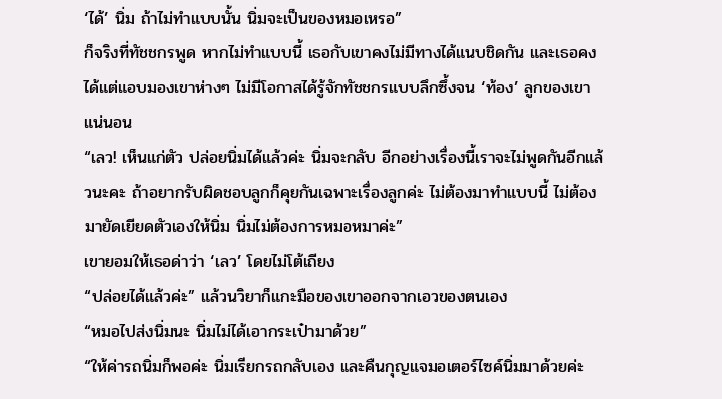‘ได้’ นิ่ม ถ้าไม่ทำแบบนั้น นิ่มจะเป็นของหมอเหรอ”
ก็จริงที่ทัชชกรพูด หากไม่ทำแบบนี้ เธอกับเขาคงไม่มีทางได้แนบชิดกัน และเธอคงได้แต่แอบมองเขาห่างๆ ไม่มีโอกาสได้รู้จักทัชชกรแบบลึกซึ้งจน ‘ท้อง’ ลูกของเขาแน่นอน
“เลว! เห็นแก่ตัว ปล่อยนิ่มได้แล้วค่ะ นิ่มจะกลับ อีกอย่างเรื่องนี้เราจะไม่พูดกันอีกแล้วนะคะ ถ้าอยากรับผิดชอบลูกก็คุยกันเฉพาะเรื่องลูกค่ะ ไม่ต้องมาทำแบบนี้ ไม่ต้องมายัดเยียดตัวเองให้นิ่ม นิ่มไม่ต้องการหมอหมาค่ะ”
เขายอมให้เธอด่าว่า ‘เลว’ โดยไม่โต้เถียง
“ปล่อยได้แล้วค่ะ” แล้วนวิยาก็แกะมือของเขาออกจากเอวของตนเอง
“หมอไปส่งนิ่มนะ นิ่มไม่ได้เอากระเป๋ามาด้วย”
“ให้ค่ารถนิ่มก็พอค่ะ นิ่มเรียกรถกลับเอง และคืนกุญแจมอเตอร์ไซค์นิ่มมาด้วยค่ะ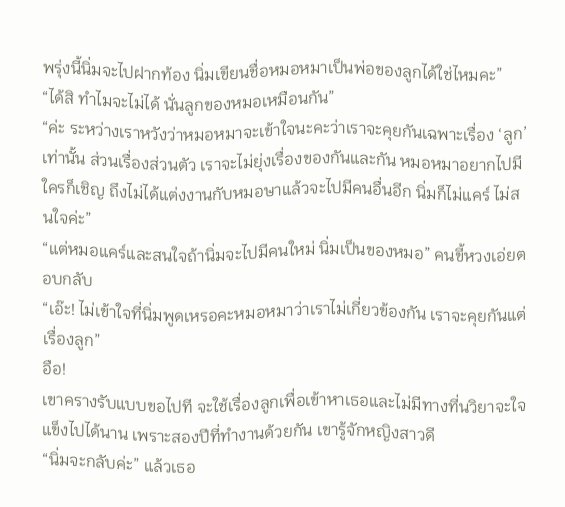พรุ่งนี้นิ่มจะไปฝากท้อง นิ่มเขียนชื่อหมอหมาเป็นพ่อของลูกได้ใช่ไหมคะ”
“ได้สิ ทำไมจะไม่ได้ นั่นลูกของหมอเหมือนกัน”
“ค่ะ ระหว่างเราหวังว่าหมอหมาจะเข้าใจนะคะว่าเราจะคุยกันเฉพาะเรื่อง ‘ลูก’ เท่านั้น ส่วนเรื่องส่วนตัว เราจะไม่ยุ่งเรื่องของกันและกัน หมอหมาอยากไปมีใครก็เชิญ ถึงไม่ได้แต่งงานกับหมอษาแล้วจะไปมีคนอื่นอีก นิ่มก็ไม่แคร์ ไม่สนใจค่ะ”
“แต่หมอแคร์และสนใจถ้านิ่มจะไปมีคนใหม่ นิ่มเป็นของหมอ” คนขี้หวงเอ่ยตอบกลับ
“เอ๊ะ! ไม่เข้าใจที่นิ่มพูดเหรอคะหมอหมาว่าเราไม่เกี่ยวข้องกัน เราจะคุยกันแต่เรื่องลูก”
อือ!
เขาครางรับแบบขอไปที จะใช้เรื่องลูกเพื่อเข้าหาเธอและไม่มีทางที่นวิยาจะใจแข็งไปได้นาน เพราะสองปีที่ทำงานด้วยกัน เขารู้จักหญิงสาวดี
“นิ่มจะกลับค่ะ” แล้วเธอ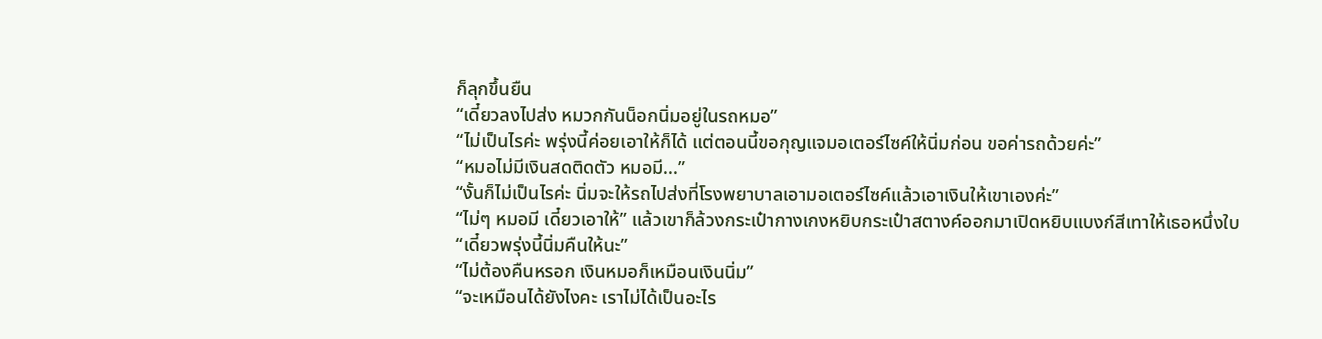ก็ลุกขึ้นยืน
“เดี๋ยวลงไปส่ง หมวกกันน็อกนิ่มอยู่ในรถหมอ”
“ไม่เป็นไรค่ะ พรุ่งนี้ค่อยเอาให้ก็ได้ แต่ตอนนี้ขอกุญแจมอเตอร์ไซค์ให้นิ่มก่อน ขอค่ารถด้วยค่ะ”
“หมอไม่มีเงินสดติดตัว หมอมี...”
“งั้นก็ไม่เป็นไรค่ะ นิ่มจะให้รถไปส่งที่โรงพยาบาลเอามอเตอร์ไซค์แล้วเอาเงินให้เขาเองค่ะ”
“ไม่ๆ หมอมี เดี๋ยวเอาให้” แล้วเขาก็ล้วงกระเป๋ากางเกงหยิบกระเป๋าสตางค์ออกมาเปิดหยิบแบงก์สีเทาให้เธอหนึ่งใบ
“เดี๋ยวพรุ่งนี้นิ่มคืนให้นะ”
“ไม่ต้องคืนหรอก เงินหมอก็เหมือนเงินนิ่ม”
“จะเหมือนได้ยังไงคะ เราไม่ได้เป็นอะไร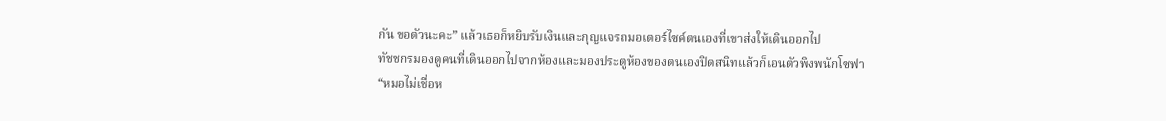กัน ขอตัวนะคะ” แล้วเธอก็หยิบรับเงินและกุญแจรถมอเตอร์ไซค์ตนเองที่เขาส่งให้เดินออกไป
ทัชชกรมองดูคนที่เดินออกไปจากห้องและมองประตูห้องของตนเองปิดสนิทแล้วก็เอนตัวพิงพนักโซฟา
“หมอไม่เชื่อห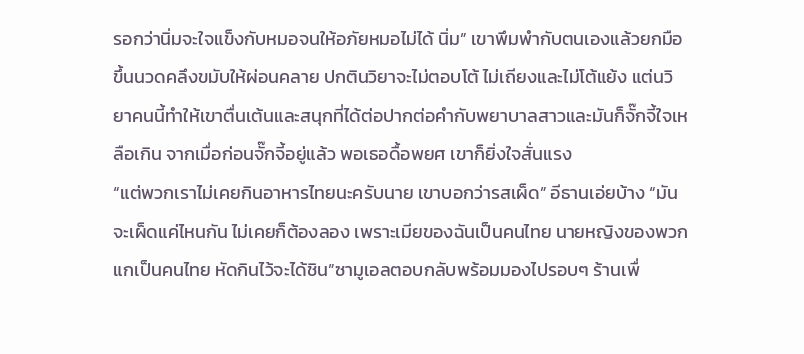รอกว่านิ่มจะใจแข็งกับหมอจนให้อภัยหมอไม่ได้ นิ่ม” เขาพึมพำกับตนเองแล้วยกมือขึ้นนวดคลึงขมับให้ผ่อนคลาย ปกตินวิยาจะไม่ตอบโต้ ไม่เถียงและไม่โต้แย้ง แต่นวิยาคนนี้ทำให้เขาตื่นเต้นและสนุกที่ได้ต่อปากต่อคำกับพยาบาลสาวและมันก็จั๊กจี้ใจเหลือเกิน จากเมื่อก่อนจั๊กจี้อยู่แล้ว พอเธอดื้อพยศ เขาก็ยิ่งใจสั่นแรง
“แต่พวกเราไม่เคยกินอาหารไทยนะครับนาย เขาบอกว่ารสเผ็ด” อีธานเอ่ยบ้าง “มันจะเผ็ดแค่ไหนกัน ไม่เคยก็ต้องลอง เพราะเมียของฉันเป็นคนไทย นายหญิงของพวกแกเป็นคนไทย หัดกินไว้จะได้ชิน”ซามูเอลตอบกลับพร้อมมองไปรอบๆ ร้านเพื่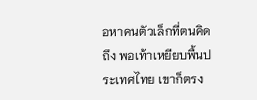อหาคนตัวเล็กที่ตนคิดถึง พอเท้าเหยียบพื้นประเทศไทย เขาก็ตรง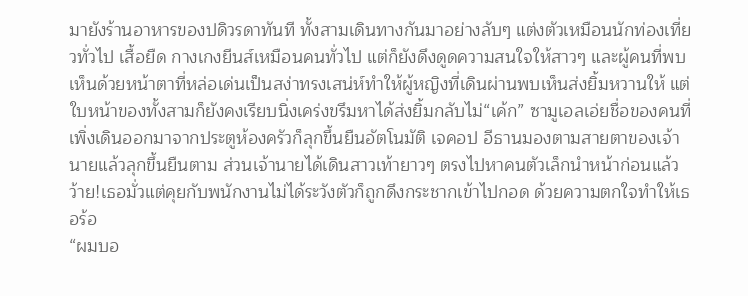มายังร้านอาหารของปดิวรดาทันที ทั้งสามเดินทางกันมาอย่างลับๆ แต่งตัวเหมือนนักท่องเที่ยวทั่วไป เสื้อยืด กางเกงยีนส์เหมือนคนทั่วไป แต่ก็ยังดึงดูดความสนใจให้สาวๆ และผู้คนที่พบเห็นด้วยหน้าตาที่หล่อเด่นเป็นสง่าทรงเสน่ห์ทำให้ผู้หญิงที่เดินผ่านพบเห็นส่งยิ้มหวานให้ แต่ใบหน้าของทั้งสามก็ยังคงเรียบนิ่งเคร่งขรึมหาได้ส่งยิ้มกลับไม่“เค้ก” ซามูเอลเอ่ยชื่อของคนที่เพิ่งเดินออกมาจากประตูห้องครัวก็ลุกขึ้นยืนอัตโนมัติ เจคอป อีธานมองตามสายตาของเจ้านายแล้วลุกขึ้นยืนตาม ส่วนเจ้านายได้เดินสาวเท้ายาวๆ ตรงไปหาคนตัวเล็กนำหน้าก่อนแล้วว้าย!เธอมั่วแต่คุยกับพนักงานไม่ได้ระวังตัวก็ถูกดึงกระชากเข้าไปกอด ด้วยความตกใจทำให้เธอร้อ
“ผมบอ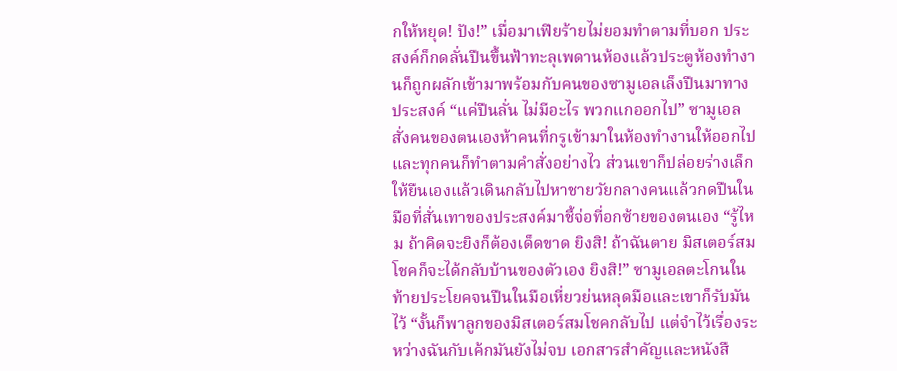กให้หยุด! ปัง!” เมื่อมาเฟียร้ายไม่ยอมทำตามที่บอก ประสงค์ก็กดลั่นปืนขึ้นฟ้าทะลุเพดานห้องแล้วประตูห้องทำงานก็ถูกผลักเข้ามาพร้อมกับคนของซามูเอลเล็งปืนมาทางประสงค์ “แค่ปืนลั่น ไม่มีอะไร พวกแกออกไป” ซามูเอลสั่งคนของตนเองห้าคนที่กรูเข้ามาในห้องทำงานให้ออกไปและทุกคนก็ทำตามคำสั่งอย่างไว ส่วนเขาก็ปล่อยร่างเล็กให้ยืนเองแล้วเดินกลับไปหาชายวัยกลางคนแล้วกดปืนในมือที่สั่นเทาของประสงค์มาชี้จ่อที่อกซ้ายของตนเอง “รู้ไหม ถ้าคิดจะยิงก็ต้องเด็ดขาด ยิงสิ! ถ้าฉันตาย มิสเตอร์สมโชคก็จะได้กลับบ้านของตัวเอง ยิงสิ!” ซามูเอลตะโกนในท้ายประโยคจนปืนในมือเหี่ยวย่นหลุดมือและเขาก็รับมันไว้ “งั้นก็พาลูกของมิสเตอร์สมโชคกลับไป แต่จำไว้เรื่องระหว่างฉันกับเค้กมันยังไม่จบ เอกสารสำคัญและหนังสื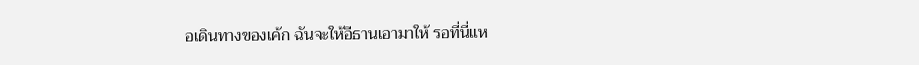อเดินทางของเค้ก ฉันจะให้อีธานเอามาให้ รอที่นี่แห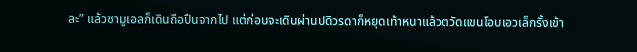ละ” แล้วซามูเอลก็เดินถือปืนจากไป แต่ก่อนจะเดินผ่านปดิวรดาก็หยุดเท้าหนาแล้วตวัดแขนโอบเอวเล็กรั้งเข้า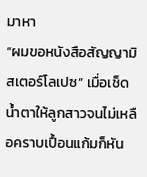มาหา
“ผมขอหนังสือสัญญามิสเตอร์โลเปซ” เมื่อเช็ดน้ำตาให้ลูกสาวจนไม่เหลือคราบเปื้อนแก้มก็หัน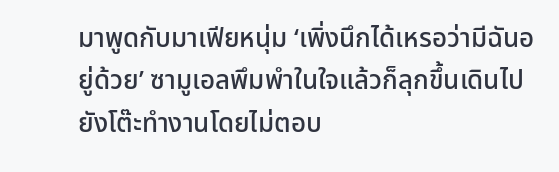มาพูดกับมาเฟียหนุ่ม ‘เพิ่งนึกได้เหรอว่ามีฉันอยู่ด้วย’ ซามูเอลพึมพำในใจแล้วก็ลุกขึ้นเดินไปยังโต๊ะทำงานโดยไม่ตอบ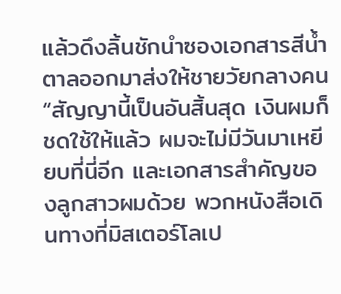แล้วดึงลิ้นชักนำซองเอกสารสีน้ำตาลออกมาส่งให้ชายวัยกลางคน “สัญญานี้เป็นอันสิ้นสุด เงินผมก็ชดใช้ให้แล้ว ผมจะไม่มีวันมาเหยียบที่นี่อีก และเอกสารสำคัญของลูกสาวผมด้วย พวกหนังสือเดินทางที่มิสเตอร์โลเป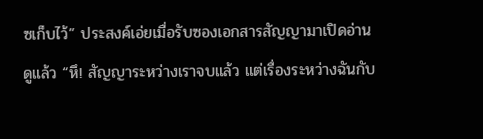ซเก็บไว้” ประสงค์เอ่ยเมื่อรับซองเอกสารสัญญามาเปิดอ่านดูแล้ว “หึ! สัญญาระหว่างเราจบแล้ว แต่เรื่องระหว่างฉันกับ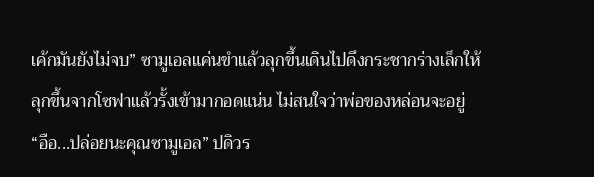เค้กมันยังไม่จบ” ซามูเอลแค่นขำแล้วลุกขึ้นเดินไปดึงกระชากร่างเล็กให้ลุกขึ้นจากโซฟาแล้วรั้งเข้ามากอดแน่น ไม่สนใจว่าพ่อของหล่อนจะอยู่ “อือ...ปล่อยนะคุณซามูเอล” ปดิวร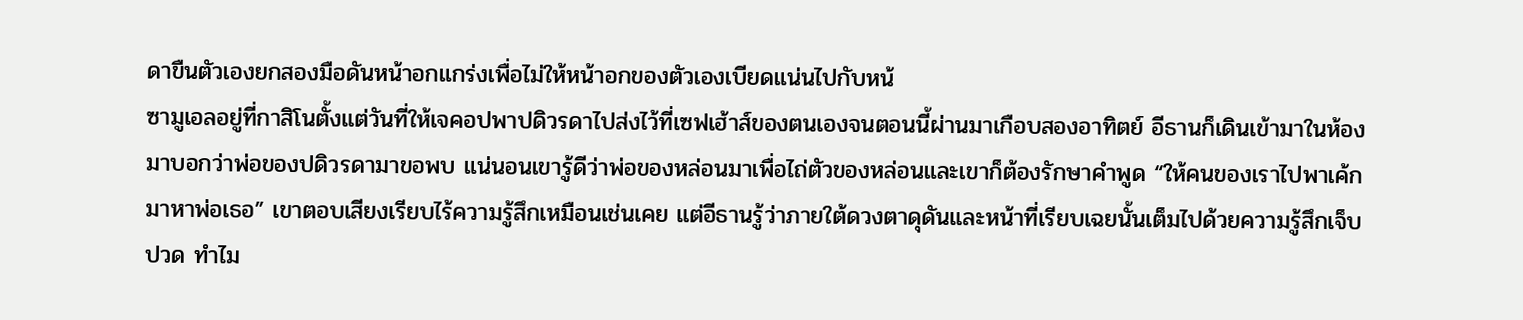ดาขืนตัวเองยกสองมือดันหน้าอกแกร่งเพื่อไม่ให้หน้าอกของตัวเองเบียดแน่นไปกับหน้
ซามูเอลอยู่ที่กาสิโนตั้งแต่วันที่ให้เจคอปพาปดิวรดาไปส่งไว้ที่เซฟเฮ้าส์ของตนเองจนตอนนี้ผ่านมาเกือบสองอาทิตย์ อีธานก็เดินเข้ามาในห้องมาบอกว่าพ่อของปดิวรดามาขอพบ แน่นอนเขารู้ดีว่าพ่อของหล่อนมาเพื่อไถ่ตัวของหล่อนและเขาก็ต้องรักษาคำพูด “ให้คนของเราไปพาเค้กมาหาพ่อเธอ” เขาตอบเสียงเรียบไร้ความรู้สึกเหมือนเช่นเคย แต่อีธานรู้ว่าภายใต้ดวงตาดุดันและหน้าที่เรียบเฉยนั้นเต็มไปด้วยความรู้สึกเจ็บปวด ทำไม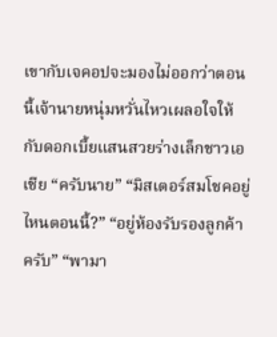เขากับเจคอปจะมองไม่ออกว่าตอนนี้เจ้านายหนุ่มหวั่นไหวเผลอใจให้กับดอกเบี้ยแสนสวยร่างเล็กชาวเอเชีย “ครับนาย” “มิสเตอร์สมโชคอยู่ไหนตอนนี้?” “อยู่ห้องรับรองลูกค้าครับ” “พามา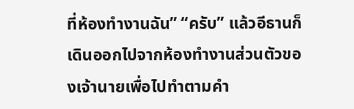ที่ห้องทำงานฉัน” “ครับ” แล้วอีธานก็เดินออกไปจากห้องทำงานส่วนตัวของเจ้านายเพื่อไปทำตามคำ